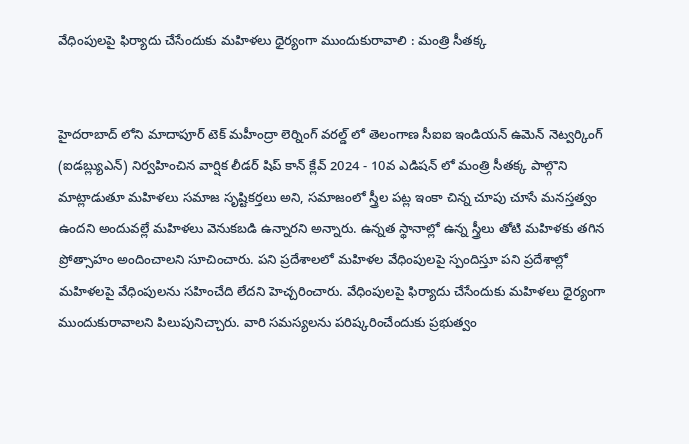వేధింపులపై ఫిర్యాదు చేసేందుకు మహిళలు ధైర్యంగా ముందుకురావాలి : మంత్రి సీతక్క


హైదరాబాద్ లోని మాదాపూర్ టెక్ మహీంద్రా లెర్నింగ్ వరల్డ్ లో తెలంగాణ సీఐఐ ఇండియన్ ఉమెన్ నెట్వర్కింగ్ (ఐడబ్ల్యుఎన్) నిర్వహించిన వార్షిక లీడర్ షిప్ కాన్ క్లేవ్ 2024 - 10వ ఎడిషన్ లో మంత్రి సీతక్క పాల్గొని మాట్లాడుతూ మహిళలు సమాజ సృష్టికర్తలు అని, సమాజంలో స్త్రీల పట్ల ఇంకా చిన్న చూపు చూసే మనస్తత్వం ఉందని అందువల్లే మహిళలు వెనుకబడి ఉన్నారని అన్నారు. ఉన్నత స్థానాల్లో ఉన్న స్త్రీలు తోటి మహిళకు తగిన ప్రోత్సాహం అందించాలని సూచించారు. పని ప్రదేశాలలో మహిళల వేధింపులపై స్పందిస్తూ పని ప్రదేశాల్లో మహిళలపై వేధింపులను సహించేది లేదని హెచ్చరించారు. వేధింపులపై ఫిర్యాదు చేసేందుకు మహిళలు ధైర్యంగా ముందుకురావాలని పిలుపునిచ్చారు. వారి సమస్యలను పరిష్కరించేందుకు ప్రభుత్వం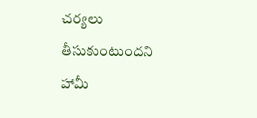చర్యలు తీసుకుంటుందని హామీ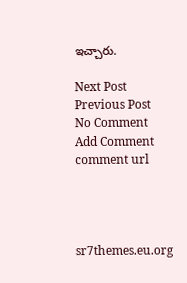ఇచ్చారు.

Next Post Previous Post
No Comment
Add Comment
comment url




sr7themes.eu.org